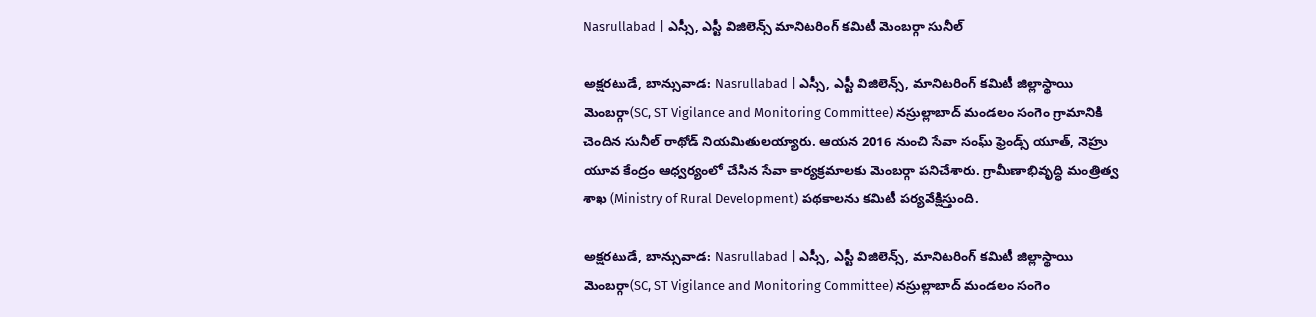Nasrullabad | ఎస్సీ, ఎస్టీ విజిలెన్స్ మానిటరింగ్ కమిటీ మెంబర్గా సునీల్

అక్షరటుడే, బాన్సువాడ: Nasrullabad | ఎస్సీ, ఎస్టీ విజిలెన్స్, మానిటరింగ్ కమిటీ జిల్లాస్థాయి మెంబర్గా(SC, ST Vigilance and Monitoring Committee) నస్రుల్లాబాద్ మండలం సంగెం గ్రామానికి చెందిన సునీల్ రాథోడ్ నియమితులయ్యారు. ఆయన 2016 నుంచి సేవా సంఘ్ ఫ్రెండ్స్ యూత్, నెహ్రు యూవ కేంద్రం ఆధ్వర్యంలో చేసిన సేవా కార్యక్రమాలకు మెంబర్గా పనిచేశారు. గ్రామీణాభివృద్ధి మంత్రిత్వ శాఖ (Ministry of Rural Development) పథకాలను కమిటీ పర్యవేక్షిస్తుంది.

అక్షరటుడే, బాన్సువాడ: Nasrullabad | ఎస్సీ, ఎస్టీ విజిలెన్స్, మానిటరింగ్ కమిటీ జిల్లాస్థాయి మెంబర్గా(SC, ST Vigilance and Monitoring Committee) నస్రుల్లాబాద్ మండలం సంగెం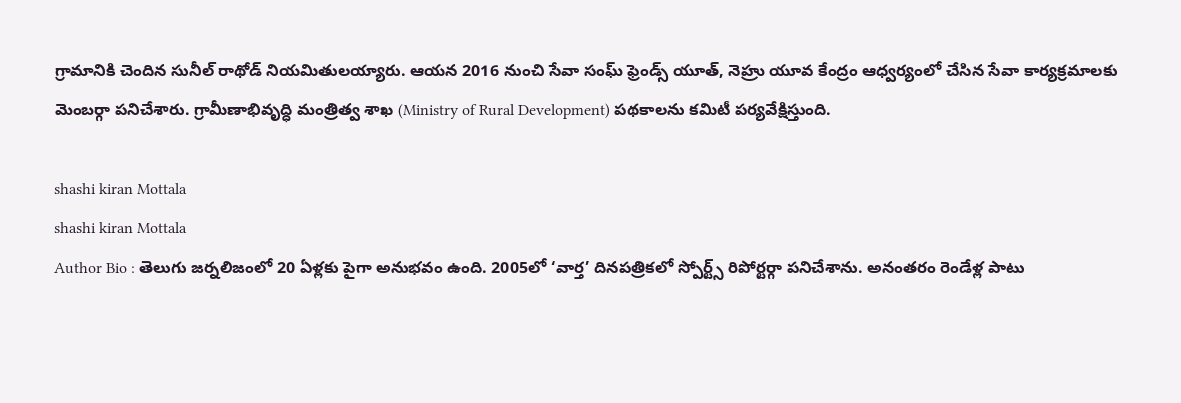గ్రామానికి చెందిన సునీల్ రాథోడ్ నియమితులయ్యారు. ఆయన 2016 నుంచి సేవా సంఘ్ ఫ్రెండ్స్ యూత్, నెహ్రు యూవ కేంద్రం ఆధ్వర్యంలో చేసిన సేవా కార్యక్రమాలకు మెంబర్గా పనిచేశారు. గ్రామీణాభివృద్ధి మంత్రిత్వ శాఖ (Ministry of Rural Development) పథకాలను కమిటీ పర్యవేక్షిస్తుంది.

shashi kiran Mottala
shashi kiran Mottala
Author Bio : తెలుగు జర్నలిజంలో 20 ఏళ్లకు పైగా అనుభవం ఉంది. 2005లో ‘వార్త’ దినపత్రికలో స్పోర్ట్స్ రిపోర్టర్గా పనిచేశాను. అనంతరం రెండేళ్ల పాటు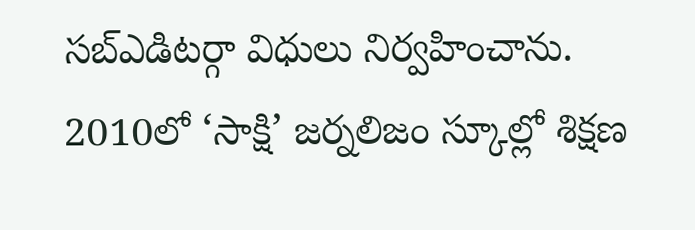సబ్ఎడిటర్గా విధులు నిర్వహించాను. 2010లో ‘సాక్షి’ జర్నలిజం స్కూల్లో శిక్షణ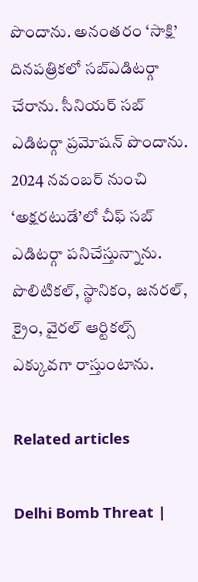పొందాను. అనంతరం ‘సాక్షి’ దినపత్రికలో సబ్ఎడిటర్గా చేరాను. సీనియర్ సబ్ ఎడిటర్గా ప్రమోషన్ పొందాను. 2024 నవంబర్ నుంచి ‘అక్షరటుడే’లో చీఫ్ సబ్ ఎడిటర్గా పనిచేస్తున్నాను. పొలిటికల్, స్థానికం, జనరల్, క్రైం, వైరల్ ఆర్టికల్స్ ఎక్కువగా రాస్తుంటాను.

Related articles

Delhi Bomb Threat |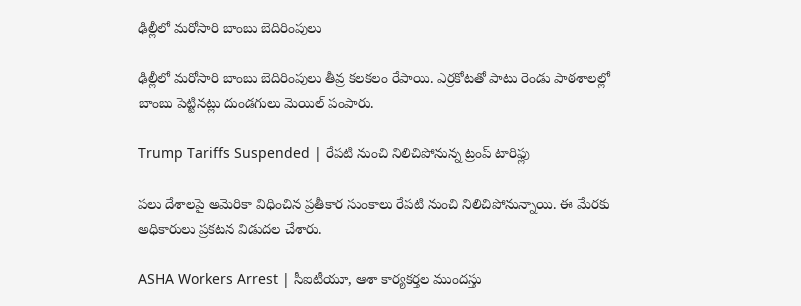ఢిల్లీలో మరోసారి బాంబు బెదిరింపులు

ఢిల్లీలో మరోసారి బాంబు బెదిరింపులు తీవ్ర కలకలం రేపాయి. ఎర్రకోటతో పాటు రెండు పాఠశాలల్లో బాంబు పెట్టినట్లు దుండగులు మెయిల్ పంపారు.

Trump Tariffs Suspended | రేపటి నుంచి నిలిచిపోనున్న ట్రంప్ టారిఫ్లు

పలు దేశాలపై అమెరికా విధించిన ప్రతీకార సుంకాలు రేపటి నుంచి నిలిచిపోనున్నాయి. ఈ మేరకు అధికారులు ప్రకటన విడుదల చేశారు.

ASHA Workers Arrest | సీఐటీయూ, ఆశా కార్యకర్తల ముందస్తు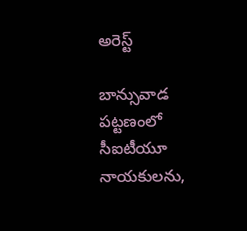అరెస్ట్

బాన్సువాడ పట్టణంలో సీఐటీయూ నాయకులను,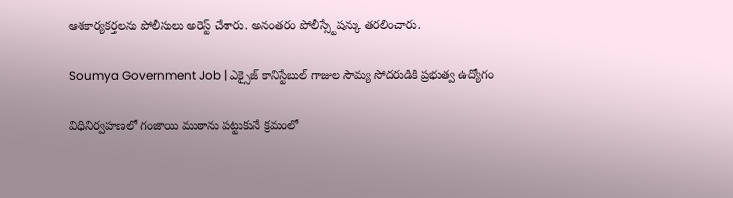ఆశకార్యకర్తలను పోలీసులు అరెస్ట్ చేశారు. అనంతరం పోలీస్స్టేషన్కు తరలించారు.

Soumya Government Job | ఎక్సైజ్ కానిస్టేబుల్ గాజుల సౌమ్య సోదరుడికి ప్రభుత్వ ఉద్యోగం

విధినిర్వహణలో గంజాయి ముఠాను పట్టుకునే క్రమంలో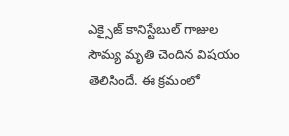ఎక్సైజ్ కానిస్టేబుల్ గాజుల సౌమ్య మృతి చెందిన విషయం తెలిసిందే. ఈ క్రమంలో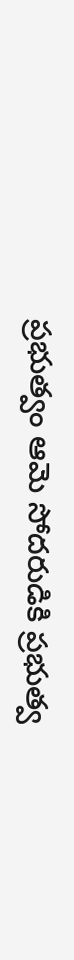ప్రభుత్వం ఆమె సోదరుడికి ప్రభుత్వ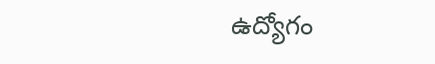ఉద్యోగం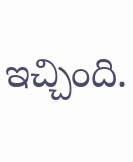ఇచ్చింది.